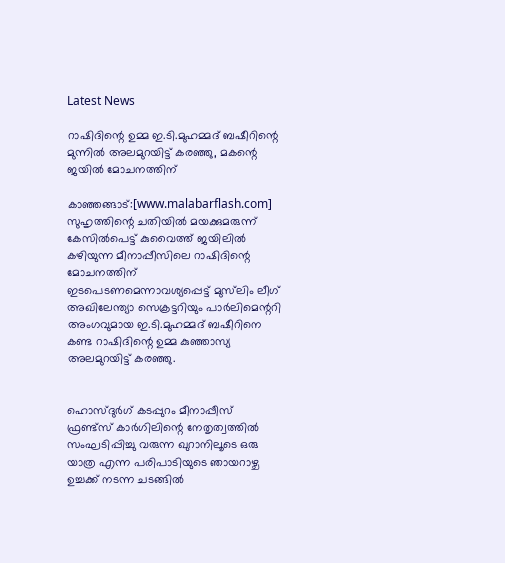Latest News

റാഷിദിന്റെ ഉമ്മ ഇ.ടി.മുഹമ്മദ് ബഷീറിന്റെ മുന്നില്‍ അലമുറയിട്ട് കരഞ്ഞു, മകന്റെ ജയില്‍ മോചനത്തിന്

കാഞ്ഞങ്ങാട്:[www.malabarflash.com] സുഹൃത്തിന്റെ ചതിയില്‍ മയക്കുമരുന്ന് കേസില്‍പെട്ട് കുവൈത്ത് ജയിലില്‍ കഴിയുന്ന മീനാപ്പീസിലെ റാഷിദിന്റെ മോചനത്തിന് ഇടപെടണമെന്നാവശ്യപ്പെട്ട് മുസ്‌ലിം ലീഗ് അഖിലേന്ത്യാ സെക്രട്ടറിയും പാര്‍ലിമെന്ററി അംഗവുമായ ഇ.ടി.മുഹമ്മദ് ബഷീറിനെ കണ്ട റാഷിദിന്റെ ഉമ്മ കുഞ്ഞാസ്യ അലമുറയിട്ട് കരഞ്ഞു.


ഹൊസ്ദുര്‍ഗ് കടപ്പുറം മീനാപ്പീസ് ഫ്രണ്ട്‌സ് കാര്‍ഗിലിന്റെ നേതൃത്വത്തില്‍ സംഘടിപ്പിച്ചു വരുന്ന ഖുറാനിലൂടെ ഒരു യാത്ര എന്ന പരിപാടിയുടെ ഞായറാഴ്ച ഉച്ചക്ക് നടന്ന ചടങ്ങില്‍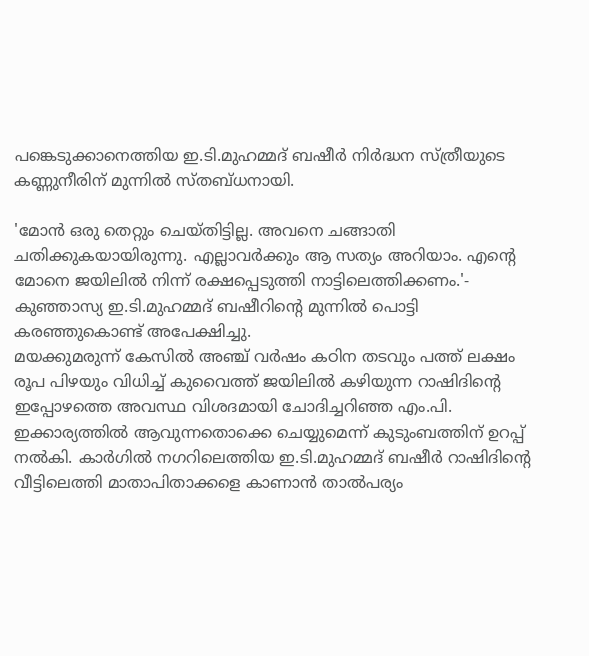പങ്കെടുക്കാനെത്തിയ ഇ.ടി.മുഹമ്മദ് ബഷീര്‍ നിര്‍ദ്ധന സ്ത്രീയുടെ കണ്ണുനീരിന് മുന്നില്‍ സ്തബ്ധനായി.

'മോന്‍ ഒരു തെറ്റും ചെയ്തിട്ടില്ല. അവനെ ചങ്ങാതി ചതിക്കുകയായിരുന്നു. എല്ലാവര്‍ക്കും ആ സത്യം അറിയാം. എന്റെ മോനെ ജയിലില്‍ നിന്ന് രക്ഷപ്പെടുത്തി നാട്ടിലെത്തിക്കണം.'- കുഞ്ഞാസ്യ ഇ.ടി.മുഹമ്മദ് ബഷീറിന്റെ മുന്നില്‍ പൊട്ടി കരഞ്ഞുകൊണ്ട് അപേക്ഷിച്ചു.
മയക്കുമരുന്ന് കേസില്‍ അഞ്ച് വര്‍ഷം കഠിന തടവും പത്ത് ലക്ഷം രൂപ പിഴയും വിധിച്ച് കുവൈത്ത് ജയിലില്‍ കഴിയുന്ന റാഷിദിന്റെ ഇപ്പോഴത്തെ അവസ്ഥ വിശദമായി ചോദിച്ചറിഞ്ഞ എം.പി. ഇക്കാര്യത്തില്‍ ആവുന്നതൊക്കെ ചെയ്യുമെന്ന് കുടുംബത്തിന് ഉറപ്പ് നല്‍കി. കാര്‍ഗില്‍ നഗറിലെത്തിയ ഇ.ടി.മുഹമ്മദ് ബഷീര്‍ റാഷിദിന്റെ വീട്ടിലെത്തി മാതാപിതാക്കളെ കാണാന്‍ താല്‍പര്യം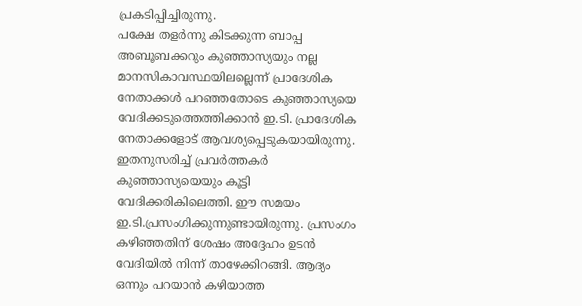പ്രകടിപ്പിച്ചിരുന്നു.
പക്ഷേ തളര്‍ന്നു കിടക്കുന്ന ബാപ്പ അബൂബക്കറും കുഞ്ഞാസ്യയും നല്ല മാനസികാവസ്ഥയിലല്ലെന്ന് പ്രാദേശിക നേതാക്കള്‍ പറഞ്ഞതോടെ കുഞ്ഞാസ്യയെ വേദിക്കടുത്തെത്തിക്കാന്‍ ഇ.ടി. പ്രാദേശിക നേതാക്കളോട് ആവശ്യപ്പെടുകയായിരുന്നു. ഇതനുസരിച്ച് പ്രവര്‍ത്തകര്‍ കുഞ്ഞാസ്യയെയും കൂട്ടി വേദിക്കരികിലെത്തി. ഈ സമയം ഇ.ടി.പ്രസംഗിക്കുന്നുണ്ടായിരുന്നു. പ്രസംഗം കഴിഞ്ഞതിന് ശേഷം അദ്ദേഹം ഉടന്‍ വേദിയില്‍ നിന്ന് താഴേക്കിറങ്ങി. ആദ്യം ഒന്നും പറയാന്‍ കഴിയാത്ത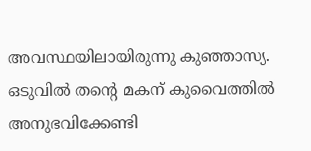അവസ്ഥയിലായിരുന്നു കുഞ്ഞാസ്യ.
ഒടുവില്‍ തന്റെ മകന് കുവൈത്തില്‍ അനുഭവിക്കേണ്ടി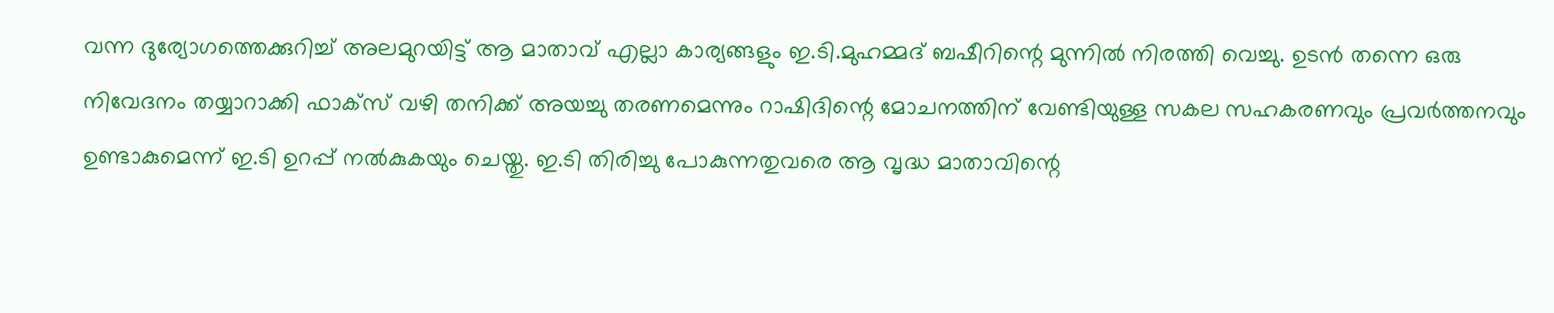വന്ന ദുര്യോഗത്തെക്കുറിച്ച് അലമുറയിട്ട് ആ മാതാവ് എല്ലാ കാര്യങ്ങളും ഇ.ടി.മുഹമ്മദ് ബഷീറിന്റെ മുന്നില്‍ നിരത്തി വെച്ചു. ഉടന്‍ തന്നെ ഒരു നിവേദനം തയ്യാറാക്കി ഫാക്‌സ് വഴി തനിക്ക് അയച്ചു തരണമെന്നും റാഷിദിന്റെ മോചനത്തിന് വേണ്ടിയുള്ള സകല സഹകരണവും പ്രവര്‍ത്തനവും ഉണ്ടാകുമെന്ന് ഇ.ടി ഉറപ്പ് നല്‍കുകയും ചെയ്തു. ഇ.ടി തിരിച്ചു പോകുന്നതുവരെ ആ വൃദ്ധ മാതാവിന്റെ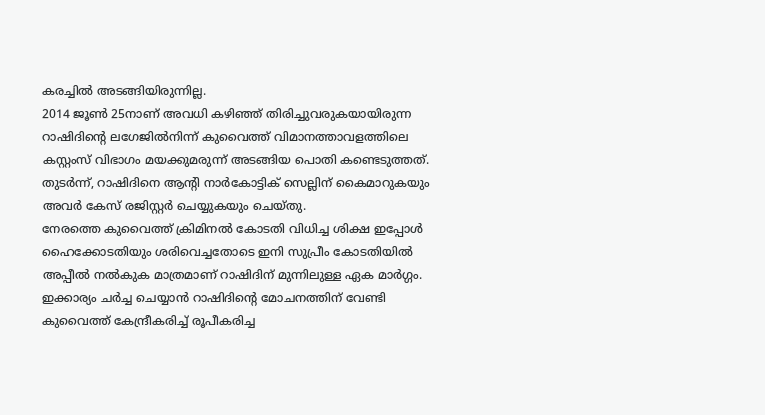കരച്ചില്‍ അടങ്ങിയിരുന്നില്ല.
2014 ജൂണ്‍ 25നാണ് അവധി കഴിഞ്ഞ് തിരിച്ചുവരുകയായിരുന്ന റാഷിദിന്റെ ലഗേജില്‍നിന്ന് കുവൈത്ത് വിമാനത്താവളത്തിലെ കസ്റ്റംസ് വിഭാഗം മയക്കുമരുന്ന് അടങ്ങിയ പൊതി കണ്ടെടുത്തത്. തുടര്‍ന്ന്, റാഷിദിനെ ആന്റി നാര്‍കോട്ടിക് സെല്ലിന് കൈമാറുകയും അവര്‍ കേസ് രജിസ്റ്റര്‍ ചെയ്യുകയും ചെയ്തു.
നേരത്തെ കുവൈത്ത് ക്രിമിനല്‍ കോടതി വിധിച്ച ശിക്ഷ ഇപ്പോള്‍ ഹൈക്കോടതിയും ശരിവെച്ചതോടെ ഇനി സുപ്രീം കോടതിയില്‍ അപ്പീല്‍ നല്‍കുക മാത്രമാണ് റാഷിദിന് മുന്നിലുള്ള ഏക മാര്‍ഗ്ഗം. ഇക്കാര്യം ചര്‍ച്ച ചെയ്യാന്‍ റാഷിദിന്റെ മോചനത്തിന് വേണ്ടി കുവൈത്ത് കേന്ദ്രീകരിച്ച് രൂപീകരിച്ച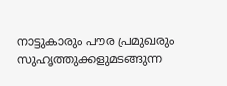നാട്ടുകാരും പൗര പ്രമുഖരും സുഹൃത്തുക്കളുമടങ്ങുന്ന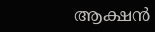ആക്ഷന്‍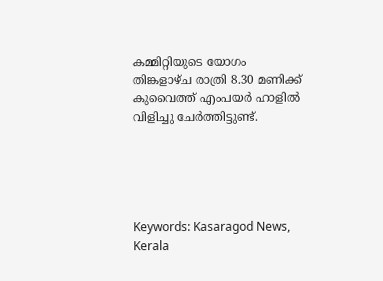കമ്മിറ്റിയുടെ യോഗം തിങ്കളാഴ്ച രാത്രി 8.30 മണിക്ക് കുവൈത്ത് എംപയര്‍ ഹാളില്‍ വിളിച്ചു ചേര്‍ത്തിട്ടുണ്ട്.





Keywords: Kasaragod News, Kerala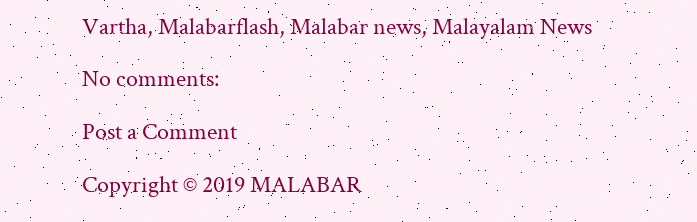Vartha, Malabarflash, Malabar news, Malayalam News

No comments:

Post a Comment

Copyright © 2019 MALABAR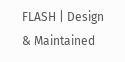FLASH | Design & Maintained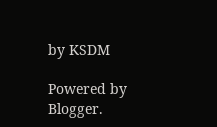by KSDM

Powered by Blogger.